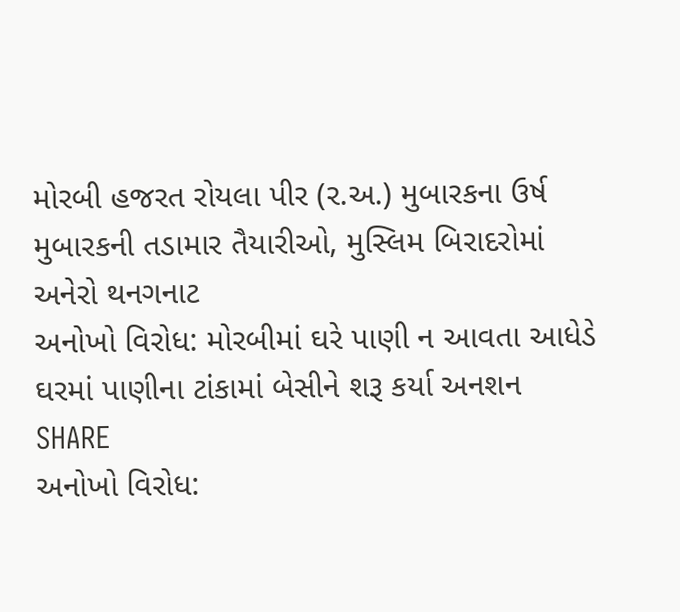મોરબી હજરત રોયલા પીર (ર.અ.) મુબારકના ઉર્ષ મુબારકની તડામાર તૈયારીઓ, મુસ્લિમ બિરાદરોમાં અનેરો થનગનાટ
અનોખો વિરોધ: મોરબીમાં ઘરે પાણી ન આવતા આધેડે ઘરમાં પાણીના ટાંકામાં બેસીને શરૂ કર્યા અનશન
SHARE
અનોખો વિરોધ: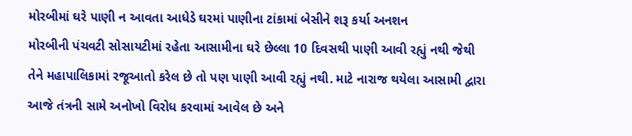મોરબીમાં ઘરે પાણી ન આવતા આધેડે ઘરમાં પાણીના ટાંકામાં બેસીને શરૂ કર્યા અનશન
મોરબીની પંચવટી સોસાયટીમાં રહેતા આસામીના ઘરે છેલ્લા 10 દિવસથી પાણી આવી રહ્યું નથી જેથી તેને મહાપાલિકામાં રજૂઆતો કરેલ છે તો પણ પાણી આવી રહ્યું નથી. માટે નારાજ થયેલા આસામી દ્વારા આજે તંત્રની સામે અનોખો વિરોધ કરવામાં આવેલ છે અને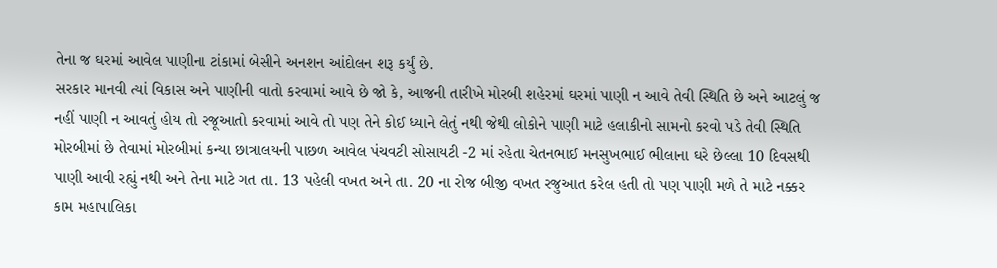તેના જ ઘરમાં આવેલ પાણીના ટાંકામાં બેસીને અનશન આંદોલન શરૂ કર્યું છે.
સરકાર માનવી ત્યાં વિકાસ અને પાણીની વાતો કરવામાં આવે છે જો કે, આજની તારીખે મોરબી શહેરમાં ઘરમાં પાણી ન આવે તેવી સ્થિતિ છે અને આટલું જ નહીં પાણી ન આવતું હોય તો રજૂઆતો કરવામાં આવે તો પણ તેને કોઈ ધ્યાને લેતું નથી જેથી લોકોને પાણી માટે હલાકીનો સામનો કરવો પડે તેવી સ્થિતિ મોરબીમાં છે તેવામાં મોરબીમાં કન્યા છાત્રાલયની પાછળ આવેલ પંચવટી સોસાયટી -2 માં રહેતા ચેતનભાઈ મનસુખભાઈ ભીલાના ઘરે છેલ્લા 10 દિવસથી પાણી આવી રહ્યું નથી અને તેના માટે ગત તા. 13 પહેલી વખત અને તા. 20 ના રોજ બીજી વખત રજુઆત કરેલ હતી તો પણ પાણી મળે તે માટે નક્કર કામ મહાપાલિકા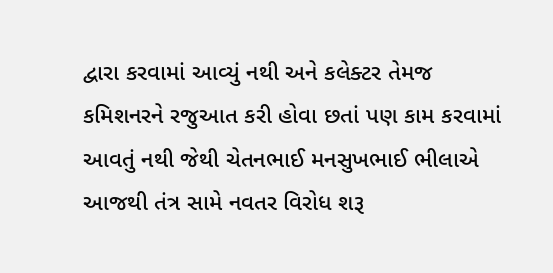દ્વારા કરવામાં આવ્યું નથી અને કલેક્ટર તેમજ કમિશનરને રજુઆત કરી હોવા છતાં પણ કામ કરવામાં આવતું નથી જેથી ચેતનભાઈ મનસુખભાઈ ભીલાએ આજથી તંત્ર સામે નવતર વિરોધ શરૂ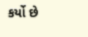કર્યો છે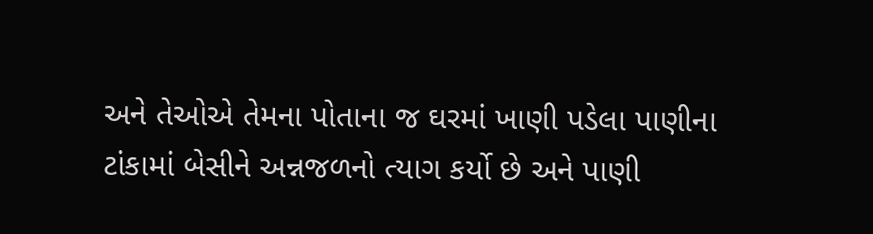અને તેઓએ તેમના પોતાના જ ઘરમાં ખાણી પડેલા પાણીના ટાંકામાં બેસીને અન્નજળનો ત્યાગ કર્યો છે અને પાણી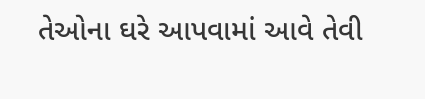તેઓના ઘરે આપવામાં આવે તેવી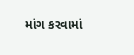માંગ કરવામાં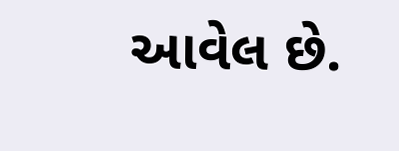આવેલ છે.